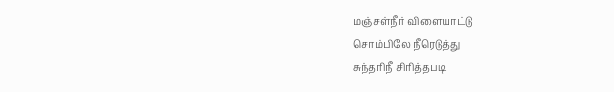மஞ்சள்நீர் விளையாட்டு
சொம்பிலே நீரெடுத்து
சுந்தரிநீ சிரித்தபடி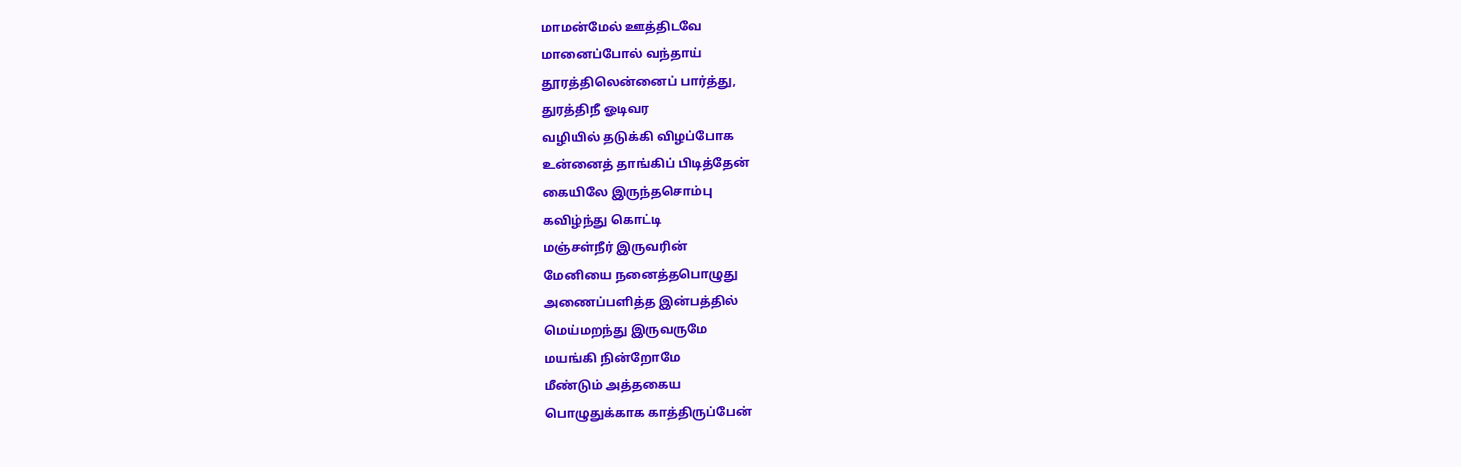மாமன்மேல் ஊத்திடவே
மானைப்போல் வந்தாய்
தூரத்திலென்னைப் பார்த்து,
துரத்திநீ ஓடிவர
வழியில் தடுக்கி விழப்போக
உன்னைத் தாங்கிப் பிடித்தேன்
கையிலே இருந்தசொம்பு
கவிழ்ந்து கொட்டி
மஞ்சள்நீர் இருவரின்
மேனியை நனைத்தபொழுது
அணைப்பளித்த இன்பத்தில்
மெய்மறந்து இருவருமே
மயங்கி நின்றோமே
மீண்டும் அத்தகைய
பொழுதுக்காக காத்திருப்பேன்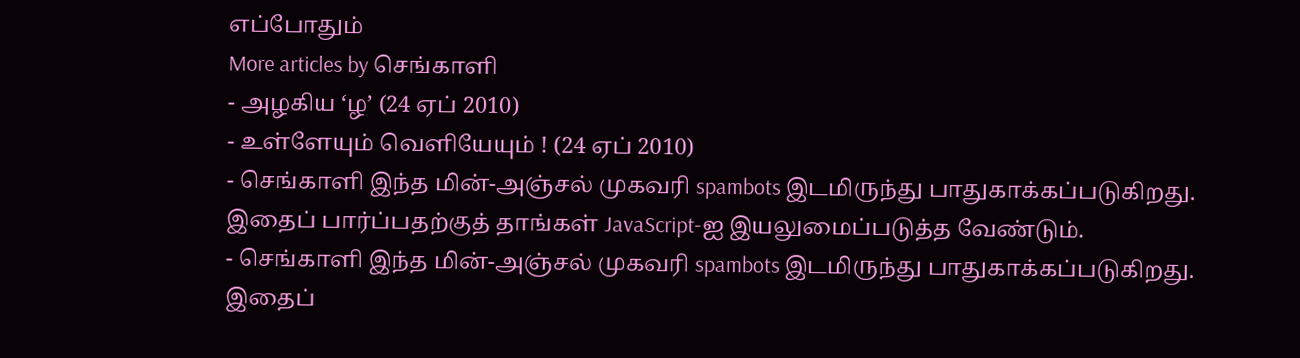எப்போதும்
More articles by செங்காளி
- அழகிய ‘ழ’ (24 ஏப் 2010)
- உள்ளேயும் வெளியேயும் ! (24 ஏப் 2010)
- செங்காளி இந்த மின்-அஞ்சல் முகவரி spambots இடமிருந்து பாதுகாக்கப்படுகிறது. இதைப் பார்ப்பதற்குத் தாங்கள் JavaScript-ஐ இயலுமைப்படுத்த வேண்டும்.
- செங்காளி இந்த மின்-அஞ்சல் முகவரி spambots இடமிருந்து பாதுகாக்கப்படுகிறது. இதைப்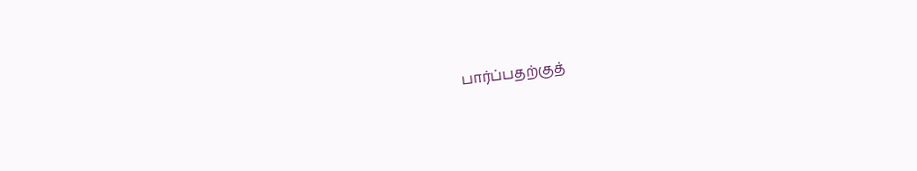பார்ப்பதற்குத்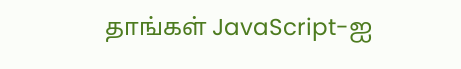தாங்கள் JavaScript-ஐ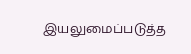இயலுமைப்படுத்த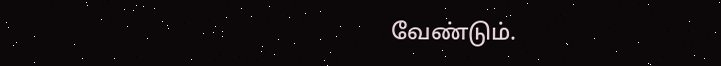வேண்டும்.